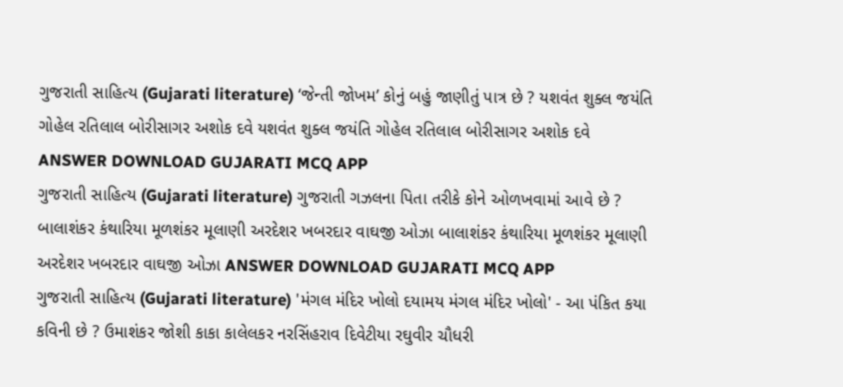ગુજરાતી સાહિત્ય (Gujarati literature) ‘જેન્તી જોખમ’ કોનું બહું જાણીતું પાત્ર છે ? યશવંત શુક્લ જયંતિ ગોહેલ રતિલાલ બોરીસાગર અશોક દવે યશવંત શુક્લ જયંતિ ગોહેલ રતિલાલ બોરીસાગર અશોક દવે ANSWER DOWNLOAD GUJARATI MCQ APP
ગુજરાતી સાહિત્ય (Gujarati literature) ગુજરાતી ગઝલના પિતા તરીકે કોને ઓળખવામાં આવે છે ? બાલાશંકર કંથારિયા મૂળશંકર મૂલાણી અરદેશર ખબરદાર વાઘજી ઓઝા બાલાશંકર કંથારિયા મૂળશંકર મૂલાણી અરદેશર ખબરદાર વાઘજી ઓઝા ANSWER DOWNLOAD GUJARATI MCQ APP
ગુજરાતી સાહિત્ય (Gujarati literature) 'મંગલ મંદિર ખોલો દયામય મંગલ મંદિર ખોલો' - આ પંકિત કયા કવિની છે ? ઉમાશંકર જોશી કાકા કાલેલકર નરસિંહરાવ દિવેટીયા રઘુવીર ચૌધરી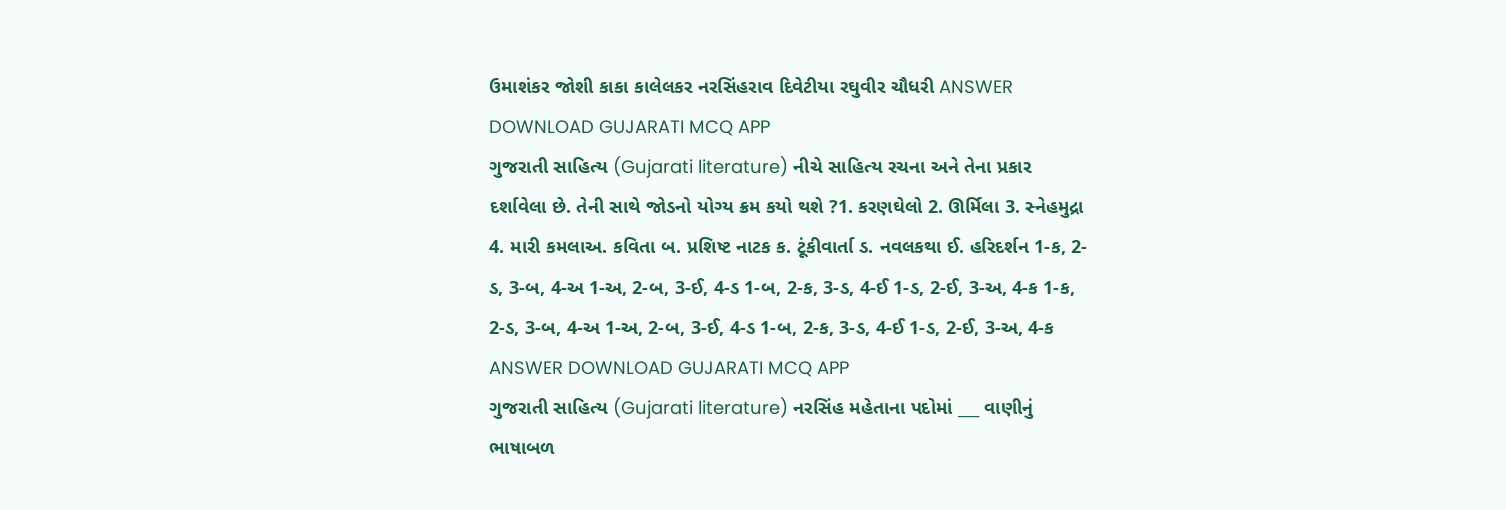ઉમાશંકર જોશી કાકા કાલેલકર નરસિંહરાવ દિવેટીયા રઘુવીર ચૌધરી ANSWER DOWNLOAD GUJARATI MCQ APP
ગુજરાતી સાહિત્ય (Gujarati literature) નીચે સાહિત્ય રચના અને તેના પ્રકાર દર્શાવેલા છે. તેની સાથે જોડનો યોગ્ય ક્રમ કયો થશે ?1. કરણઘેલો 2. ઊર્મિલા 3. સ્નેહમુદ્રા 4. મારી કમલાઅ. કવિતા બ. પ્રશિષ્ટ નાટક ક. ટૂંકીવાર્તા ડ. નવલકથા ઈ. હરિદર્શન 1-ક, 2-ડ, 3-બ, 4-અ 1-અ, 2-બ, 3-ઈ, 4-ડ 1-બ, 2-ક, 3-ડ, 4-ઈ 1-ડ, 2-ઈ, 3-અ, 4-ક 1-ક, 2-ડ, 3-બ, 4-અ 1-અ, 2-બ, 3-ઈ, 4-ડ 1-બ, 2-ક, 3-ડ, 4-ઈ 1-ડ, 2-ઈ, 3-અ, 4-ક ANSWER DOWNLOAD GUJARATI MCQ APP
ગુજરાતી સાહિત્ય (Gujarati literature) નરસિંહ મહેતાના પદોમાં ___ વાણીનું ભાષાબળ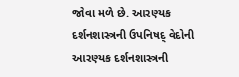જોવા મળે છે. આરણ્યક દર્શનશાસ્ત્રની ઉપનિષદ્ વેદોની આરણ્યક દર્શનશાસ્ત્રની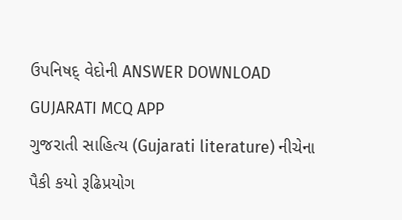ઉપનિષદ્ વેદોની ANSWER DOWNLOAD GUJARATI MCQ APP
ગુજરાતી સાહિત્ય (Gujarati literature) નીચેના પૈકી કયો રૂઢિપ્રયોગ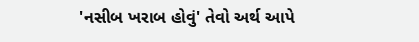'નસીબ ખરાબ હોવું' તેવો અર્થ આપે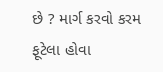છે ? માર્ગ કરવો કરમ ફૂટેલા હોવા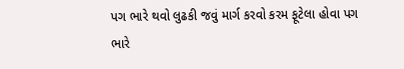પગ ભારે થવો લુઢકી જવું માર્ગ કરવો કરમ ફૂટેલા હોવા પગ ભારે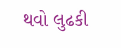થવો લુઢકી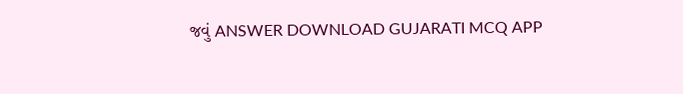જવું ANSWER DOWNLOAD GUJARATI MCQ APP